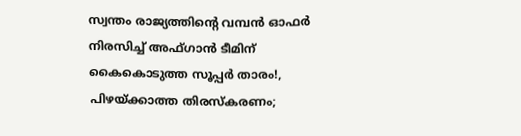സ്വന്തം രാജ്യത്തിന്റെ വമ്പൻ ഓഫർ നിരസിച്ച് അഫ്ഗാൻ ടീമിന് കൈകൊടുത്ത സൂപ്പർ താരം!, പിഴയ്ക്കാത്ത തിരസ്കരണം;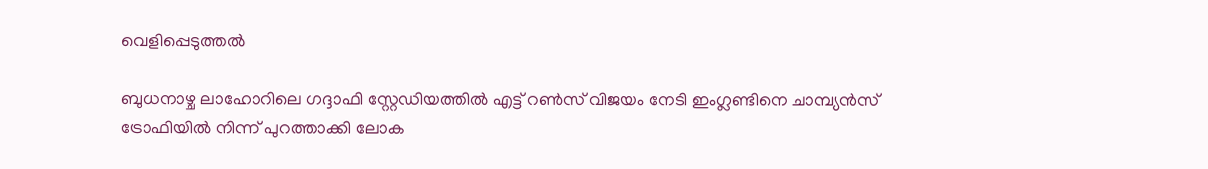വെളിപ്പെടുത്തൽ

ബുധനാഴ്ച ലാഹോറിലെ ഗദ്ദാഫി സ്റ്റേഡിയത്തിൽ എട്ട് റൺസ് വിജയം നേടി ഇംഗ്ലണ്ടിനെ ചാമ്പ്യൻസ് ട്രോഫിയിൽ നിന്ന് പുറത്താക്കി ലോക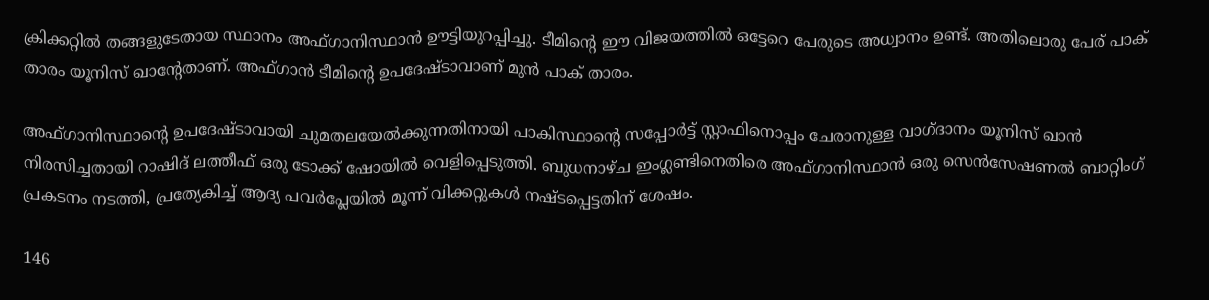ക്രിക്കറ്റിൽ തങ്ങളുടേതായ സ്ഥാനം അഫ്ഗാനിസ്ഥാൻ ഊ‌ട്ടിയുറപ്പിച്ചു. ടീമിന്റെ ഈ വിജയത്തിൽ ഒട്ടേറെ പേരുടെ അധ്വാനം ഉണ്ട്. അതിലൊരു പേര് പാക് താരം യൂനിസ് ഖാന്റേതാണ്. അഫ്ഗാൻ ടീമിന്റെ ഉപദേഷ്ടാവാണ് മുൻ പാക് താരം.

അഫ്ഗാനിസ്ഥാന്റെ ഉപദേഷ്ടാവായി ചുമതലയേൽക്കുന്നതിനായി പാകിസ്ഥാന്റെ സപ്പോർട്ട് സ്റ്റാഫിനൊപ്പം ചേരാനുള്ള വാഗ്ദാനം യൂനിസ് ഖാൻ നിരസിച്ചതായി റാഷിദ് ലത്തീഫ് ഒരു ടോക്ക് ഷോയിൽ വെളിപ്പെടുത്തി. ബുധനാഴ്ച ഇംഗ്ലണ്ടിനെതിരെ അഫ്ഗാനിസ്ഥാൻ ഒരു സെൻസേഷണൽ ബാറ്റിംഗ് പ്രകടനം നടത്തി, പ്രത്യേകിച്ച് ആദ്യ പവർപ്ലേയിൽ മൂന്ന് വിക്കറ്റുകൾ നഷ്ടപ്പെട്ടതിന് ശേഷം.

146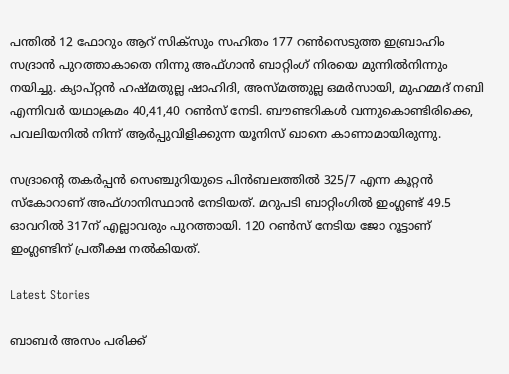പന്തിൽ 12 ഫോറും ആറ് സിക്സും സഹിതം 177 റൺസെടുത്ത ഇബ്രാഹിം സദ്രാൻ പുറത്താകാതെ നിന്നു അഫ്ഗാൻ ബാറ്റിംഗ് നിരയെ മുന്നിൽനിന്നും നയിച്ചു. ക്യാപ്റ്റൻ ഹഷ്മതുല്ല ഷാഹിദി, അസ്മത്തുല്ല ഒമർസായി, മുഹമ്മദ് നബി എന്നിവർ യഥാക്രമം 40,41,40 റൺസ് നേടി. ബൗണ്ടറികൾ വന്നുകൊണ്ടിരിക്കെ, പവലിയനിൽ നിന്ന് ആർപ്പുവിളിക്കുന്ന യൂനിസ് ഖാനെ കാണാമായിരുന്നു.

സദ്രാന്റെ തകർപ്പൻ സെഞ്ചുറിയുടെ പിൻബലത്തിൽ 325/7 എന്ന കൂറ്റൻ സ്കോറാണ് അഫ്ഗാനിസ്ഥാൻ നേടിയത്. മറുപടി ബാറ്റിംഗില്‍ ഇംഗ്ലണ്ട് 49.5 ഓവറില്‍ 317ന് എല്ലാവരും പുറത്തായി. 120 റണ്‍സ് നേടിയ ജോ റൂട്ടാണ് ഇംഗ്ലണ്ടിന് പ്രതീക്ഷ നല്‍കിയത്.

Latest Stories

ബാബർ അസം പരിക്ക്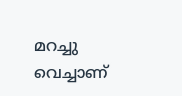മറച്ചു വെച്ചാണ്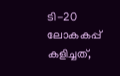ടി-20 ലോകകപ്പ് കളിച്ചത്,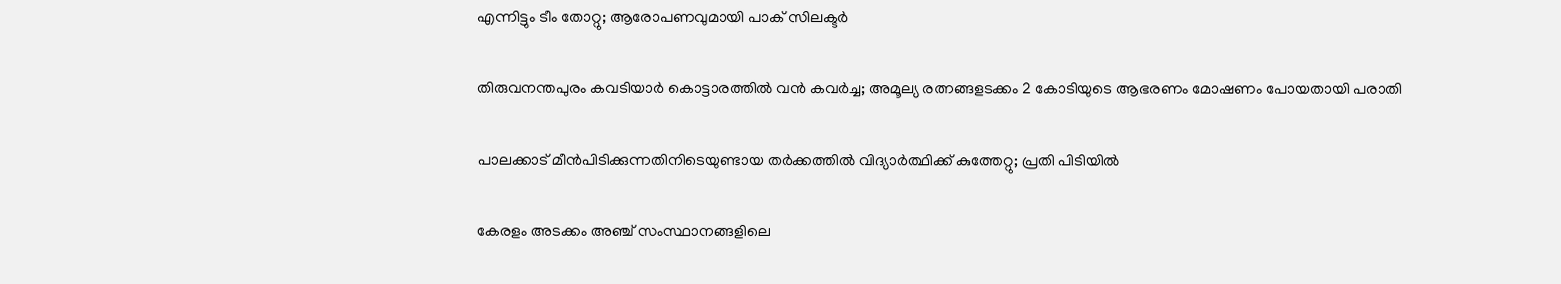എന്നിട്ടും ടീം തോറ്റു; ആരോപണവുമായി പാക് സിലക്ടർ

തിരുവനന്തപുരം കവടിയാർ കൊട്ടാരത്തിൽ വൻ കവർച്ച; അമൂല്യ രത്നങ്ങളടക്കം 2 കോടിയുടെ ആഭരണം മോഷണം പോയതായി പരാതി

പാലക്കാട് മീന്‍പിടിക്കുന്നതിനിടെയുണ്ടായ തർക്കത്തിൽ വിദ്യാർത്ഥിക്ക് കുത്തേറ്റു; പ്രതി പിടിയിൽ

കേരളം അടക്കം അഞ്ച് സംസ്ഥാനങ്ങളിലെ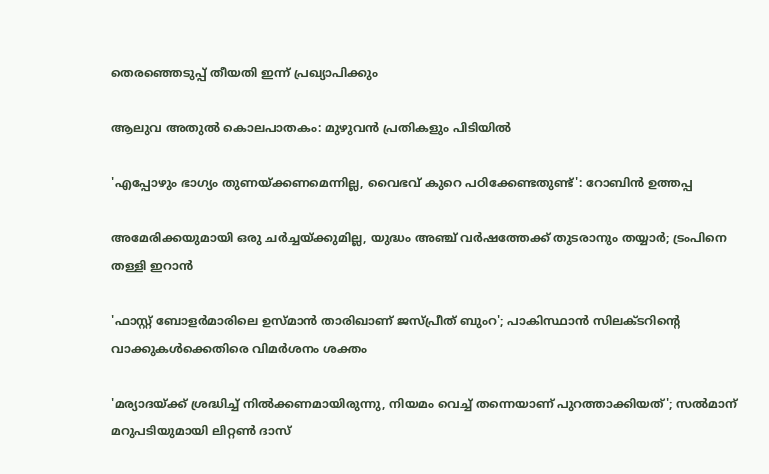തെരഞ്ഞെടുപ്പ് തീയതി ഇന്ന് പ്രഖ്യാപിക്കും

ആലുവ അതുൽ കൊലപാതകം: മുഴുവൻ പ്രതികളും പിടിയിൽ

'എപ്പോഴും ഭാഗ്യം തുണയ്ക്കണമെന്നില്ല, വൈഭവ് കുറെ പഠിക്കേണ്ടതുണ്ട്': റോബിൻ ഉത്തപ്പ

അമേരിക്കയുമായി ഒരു ചർച്ചയ്ക്കുമില്ല, യുദ്ധം അഞ്ച് വർഷത്തേക്ക് തുടരാനും തയ്യാർ; ട്രംപിനെ തള്ളി ഇറാൻ

'ഫാസ്റ്റ് ബോളർമാരിലെ ഉസ്മാൻ താരിഖാണ് ജസ്പ്രീത് ബുംറ'; പാകിസ്ഥാൻ സിലക്ടറിന്റെ വാക്കുകൾക്കെതിരെ വിമർശനം ശക്തം

'മര്യാദയ്ക്ക് ശ്രദ്ധിച്ച് നിൽക്കണമായിരുന്നു, നിയമം വെച്ച് തന്നെയാണ് പുറത്താക്കിയത്'; സൽമാന് മറുപടിയുമായി ലിറ്റൺ ദാസ്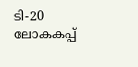ടി-20 ലോകകപ്പ്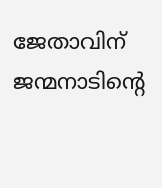ജേതാവിന് ജന്മനാടിന്റെ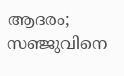ആദരം; സഞ്ജുവിനെ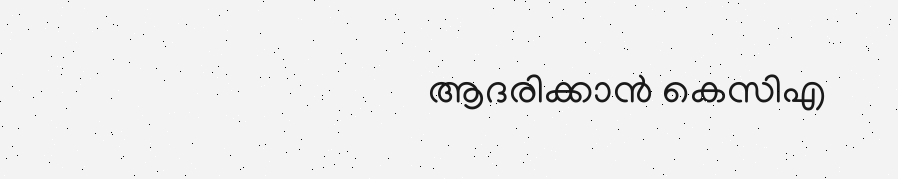ആദരിക്കാൻ കെസിഎ